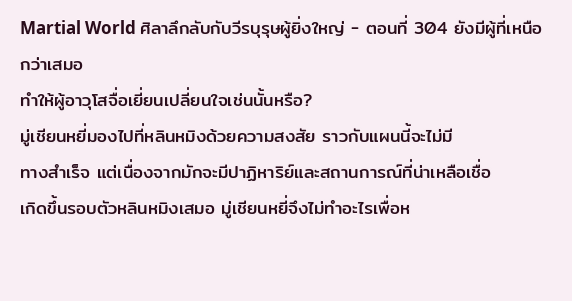Martial World ศิลาลึกลับกับวีรบุรุษผู้ยิ่งใหญ่ - ตอนที่ 304 ยังมีผู้ที่เหนือกว่าเสมอ
ทำให้ผู้อาวุโสจื่อเยี่ยนเปลี่ยนใจเช่นนั้นหรือ?
มู่เชียนหยี่มองไปที่หลินหมิงด้วยความสงสัย ราวกับแผนนี้จะไม่มี
ทางสำเร็จ แต่เนื่องจากมักจะมีปาฏิหาริย์และสถานการณ์ที่น่าเหลือเชื่อ
เกิดขึ้นรอบตัวหลินหมิงเสมอ มู่เชียนหยี่จึงไม่ทำอะไรเพื่อห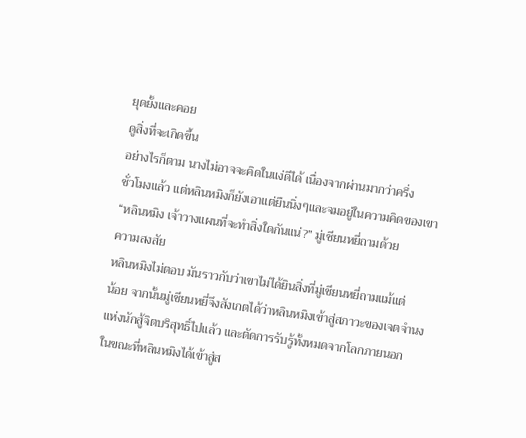ยุดยั้งและคอย
ดูสิ่งที่จะเกิดขึ้น
อย่างไรก็ตาม นางไม่อาจจะคิดในแง่ดีได้ เนื่องจากผ่านมากว่าครึ่ง
ชั่วโมงแล้ว แต่หลินหมิงก็ยังเอาแต่ยืนนิ่งๆและจมอยู่ในความคิดของเขา
“หลินหมิง เจ้าวางแผนที่จะทำสิ่งใดกันแน่?” มู่เชียนหยี่ถามด้วย
ความสงสัย
หลินหมิงไม่ตอบ มันราวกับว่าเขาไม่ได้ยินสิ่งที่มู่เชียนหยี่ถามแม้แต่
น้อย จากนั้นมู่เชียนหยี่จึงสังเกตได้ว่าหลินหมิงเข้าสู่สภาวะของเจตจำนง
แห่งนักสู้จิตบริสุทธิ์ไปแล้ว และตัดการรับรู้ทั้งหมดจากโลกภายนอก
ในขณะที่หลินหมิงได้เข้าสู่ส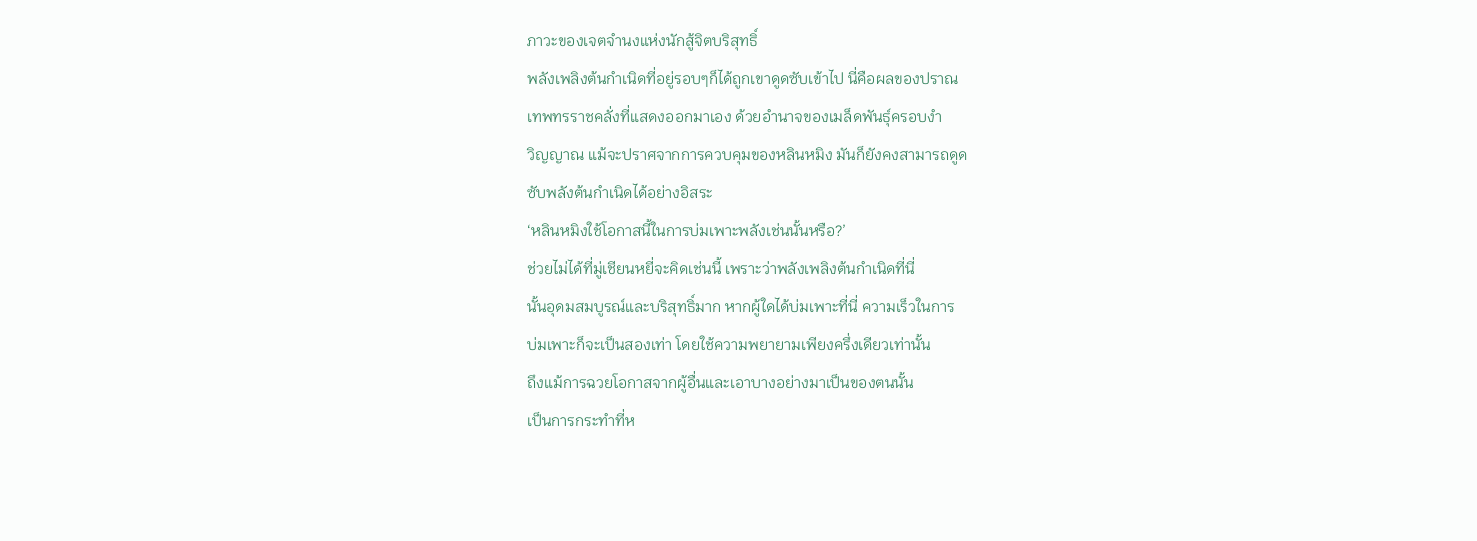ภาวะของเจตจำนงแห่งนักสู้จิตบริสุทธิ์
พลังเพลิงต้นกำเนิดที่อยู่รอบๆก็ได้ถูกเขาดูดซับเข้าไป นี่คือผลของปราณ
เทพทรราชคลั่งที่แสดงออกมาเอง ด้วยอำนาจของเมล็ดพันธุ์ครอบงำ
วิญญาณ แม้จะปราศจากการควบคุมของหลินหมิง มันก็ยังคงสามารถดูด
ซับพลังต้นกำเนิดได้อย่างอิสระ
‘หลินหมิงใช้โอกาสนี้ในการบ่มเพาะพลังเช่นนั้นหรือ?’
ช่วยไม่ได้ที่มู่เชียนหยี่จะคิดเช่นนี้ เพราะว่าพลังเพลิงต้นกำเนิดที่นี่
นั้นอุดมสมบูรณ์และบริสุทธิ์มาก หากผู้ใดได้บ่มเพาะที่นี่ ความเร็วในการ
บ่มเพาะก็จะเป็นสองเท่า โดยใช้ความพยายามเพียงครึ่งเดียวเท่านั้น
ถึงแม้การฉวยโอกาสจากผู้อื่นและเอาบางอย่างมาเป็นของตนนั้น
เป็นการกระทำที่ห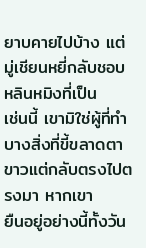ยาบคายไปบ้าง แต่มู่เชียนหยี่กลับชอบหลินหมิงที่เป็น
เช่นนี้ เขามิใช่ผู้ที่ทำบางสิ่งที่ขี้ขลาดตาขาวแต่กลับตรงไปตรงมา หากเขา
ยืนอยู่อย่างนี้ทั้งวัน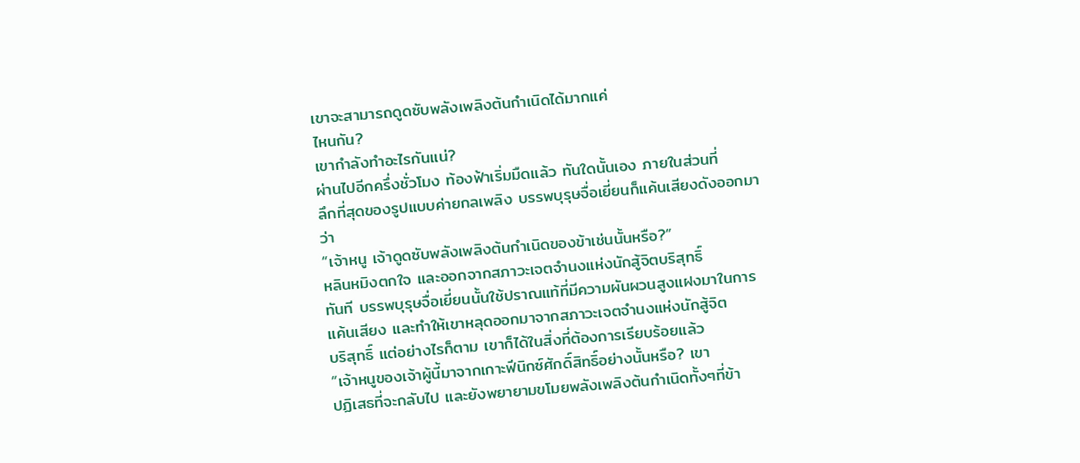เขาจะสามารถดูดซับพลังเพลิงต้นกำเนิดได้มากแค่
ไหนกัน?
เขากำลังทำอะไรกันแน่?
ผ่านไปอีกครึ่งชั่วโมง ท้องฟ้าเริ่มมืดแล้ว ทันใดนั้นเอง ภายในส่วนที่
ลึกที่สุดของรูปแบบค่ายกลเพลิง บรรพบุรุษจื่อเยี่ยนก็แค้นเสียงดังออกมา
ว่า
“เจ้าหนู เจ้าดูดซับพลังเพลิงต้นกำเนิดของข้าเช่นนั้นหรือ?”
หลินหมิงตกใจ และออกจากสภาวะเจตจำนงแห่งนักสู้จิตบริสุทธิ์
ทันที บรรพบุรุษจื่อเยี่ยนนั้นใช้ปราณแท้ที่มีความผันผวนสูงแฝงมาในการ
แค้นเสียง และทำให้เขาหลุดออกมาจากสภาวะเจตจำนงแห่งนักสู้จิต
บริสุทธิ์ แต่อย่างไรก็ตาม เขาก็ได้ในสิ่งที่ต้องการเรียบร้อยแล้ว
“เจ้าหนูของเจ้าผู้นี้มาจากเกาะฟีนิกซ์ศักดิ์สิทธิ์อย่างนั้นหรือ? เขา
ปฏิเสธที่จะกลับไป และยังพยายามขโมยพลังเพลิงต้นกำเนิดทั้งๆที่ข้า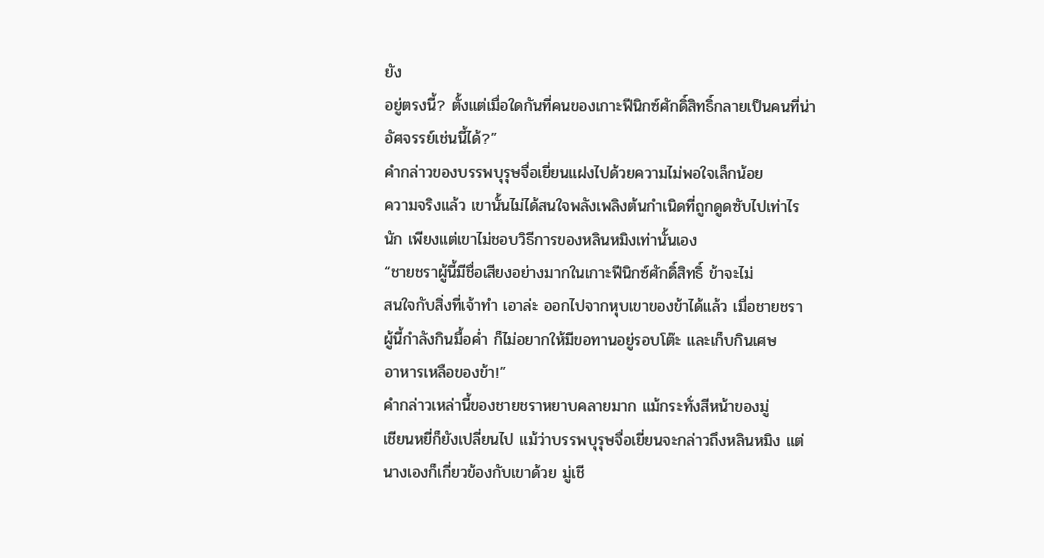ยัง
อยู่ตรงนี้? ตั้งแต่เมื่อใดกันที่คนของเกาะฟีนิกซ์ศักดิ์สิทธิ์กลายเป็นคนที่น่า
อัศจรรย์เช่นนี้ได้?”
คำกล่าวของบรรพบุรุษจื่อเยี่ยนแฝงไปด้วยความไม่พอใจเล็กน้อย
ความจริงแล้ว เขานั้นไม่ได้สนใจพลังเพลิงต้นกำเนิดที่ถูกดูดซับไปเท่าไร
นัก เพียงแต่เขาไม่ชอบวิธีการของหลินหมิงเท่านั้นเอง
“ชายชราผู้นี้มีชื่อเสียงอย่างมากในเกาะฟีนิกซ์ศักดิ์สิทธิ์ ข้าจะไม่
สนใจกับสิ่งที่เจ้าทำ เอาล่ะ ออกไปจากหุบเขาของข้าได้แล้ว เมื่อชายชรา
ผู้นี้กำลังกินมื้อค่ำ ก็ไม่อยากให้มีขอทานอยู่รอบโต๊ะ และเก็บกินเศษ
อาหารเหลือของข้า!”
คำกล่าวเหล่านี้ของชายชราหยาบคลายมาก แม้กระทั่งสีหน้าของมู่
เชียนหยี่ก็ยังเปลี่ยนไป แม้ว่าบรรพบุรุษจื่อเยี่ยนจะกล่าวถึงหลินหมิง แต่
นางเองก็เกี่ยวข้องกับเขาด้วย มู่เชี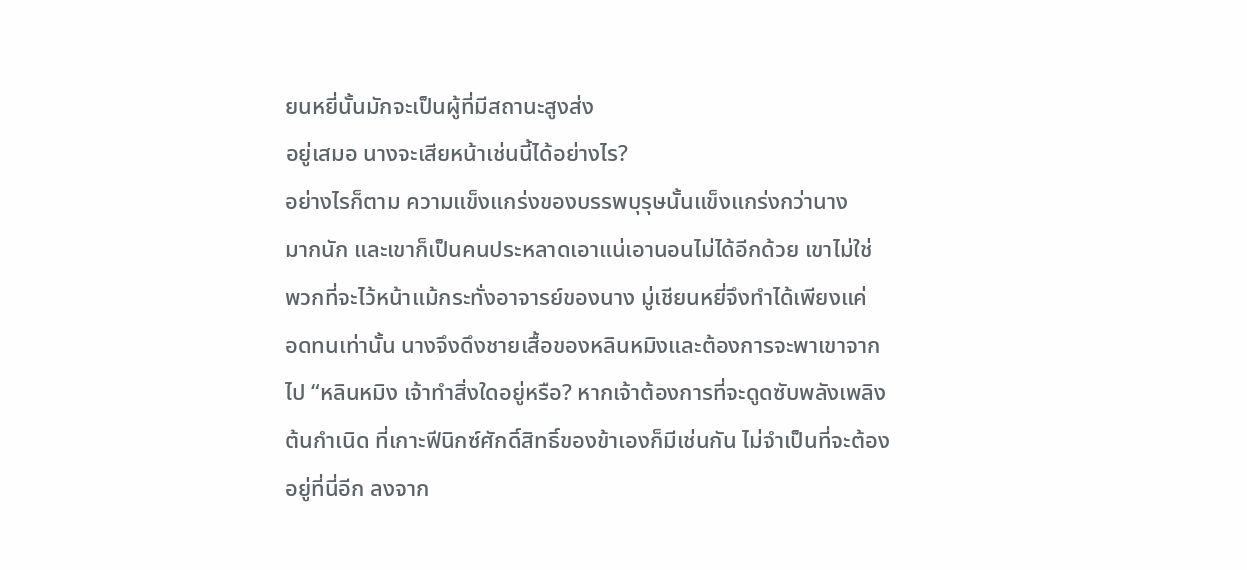ยนหยี่นั้นมักจะเป็นผู้ที่มีสถานะสูงส่ง
อยู่เสมอ นางจะเสียหน้าเช่นนี้ได้อย่างไร?
อย่างไรก็ตาม ความแข็งแกร่งของบรรพบุรุษนั้นแข็งแกร่งกว่านาง
มากนัก และเขาก็เป็นคนประหลาดเอาแน่เอานอนไม่ได้อีกด้วย เขาไม่ใช่
พวกที่จะไว้หน้าแม้กระทั่งอาจารย์ของนาง มู่เชียนหยี่จึงทำได้เพียงแค่
อดทนเท่านั้น นางจึงดึงชายเสื้อของหลินหมิงและต้องการจะพาเขาจาก
ไป “หลินหมิง เจ้าทำสิ่งใดอยู่หรือ? หากเจ้าต้องการที่จะดูดซับพลังเพลิง
ต้นกำเนิด ที่เกาะฟีนิกซ์ศักดิ์สิทธิ์ของข้าเองก็มีเช่นกัน ไม่จำเป็นที่จะต้อง
อยู่ที่นี่อีก ลงจาก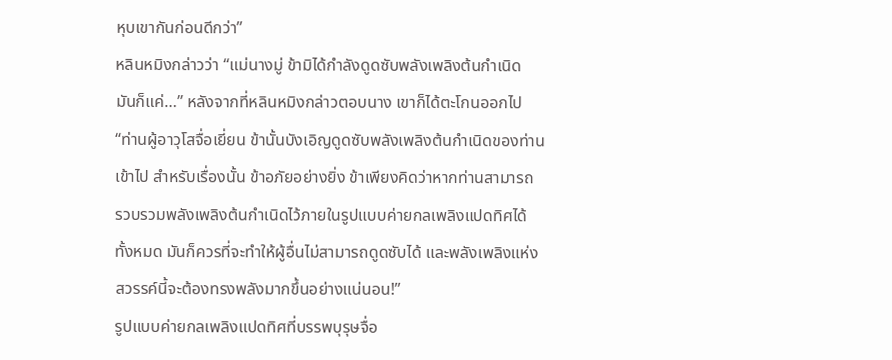หุบเขากันก่อนดีกว่า”
หลินหมิงกล่าวว่า “แม่นางมู่ ข้ามิได้กำลังดูดซับพลังเพลิงต้นกำเนิด
มันก็แค่…” หลังจากที่หลินหมิงกล่าวตอบนาง เขาก็ได้ตะโกนออกไป
“ท่านผู้อาวุโสจื่อเยี่ยน ข้านั้นบังเอิญดูดซับพลังเพลิงต้นกำเนิดของท่าน
เข้าไป สำหรับเรื่องนั้น ข้าอภัยอย่างยิ่ง ข้าเพียงคิดว่าหากท่านสามารถ
รวบรวมพลังเพลิงต้นกำเนิดไว้ภายในรูปแบบค่ายกลเพลิงแปดทิศได้
ทั้งหมด มันก็ควรที่จะทำให้ผู้อื่นไม่สามารถดูดซับได้ และพลังเพลิงแห่ง
สวรรค์นี้จะต้องทรงพลังมากขึ้นอย่างแน่นอน!”
รูปแบบค่ายกลเพลิงแปดทิศที่บรรพบุรุษจื่อ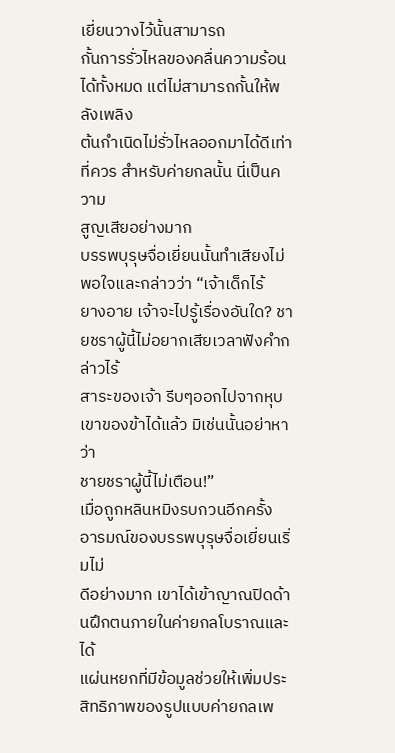เยี่ยนวางไว้นั้นสามารถ
กั้นการรั่วไหลของคลื่นความร้อนได้ทั้งหมด แต่ไม่สามารถกั้นให้พลังเพลิง
ต้นกำเนิดไม่รั่วไหลออกมาได้ดีเท่าที่ควร สำหรับค่ายกลนั้น นี่เป็นความ
สูญเสียอย่างมาก
บรรพบุรุษจื่อเยี่ยนนั้นทำเสียงไม่พอใจและกล่าวว่า “เจ้าเด็กไร้
ยางอาย เจ้าจะไปรู้เรื่องอันใด? ชายชราผู้นี้ไม่อยากเสียเวลาฟังคำกล่าวไร้
สาระของเจ้า รีบๆออกไปจากหุบเขาของข้าได้แล้ว มิเช่นนั้นอย่าหาว่า
ชายชราผู้นี้ไม่เตือน!”
เมื่อถูกหลินหมิงรบกวนอีกครั้ง อารมณ์ของบรรพบุรุษจื่อเยี่ยนเริ่มไม่
ดีอย่างมาก เขาได้เข้าญาณปิดด้านฝึกตนภายในค่ายกลโบราณและได้
แผ่นหยกที่มีข้อมูลช่วยให้เพิ่มประสิทธิภาพของรูปแบบค่ายกลเพ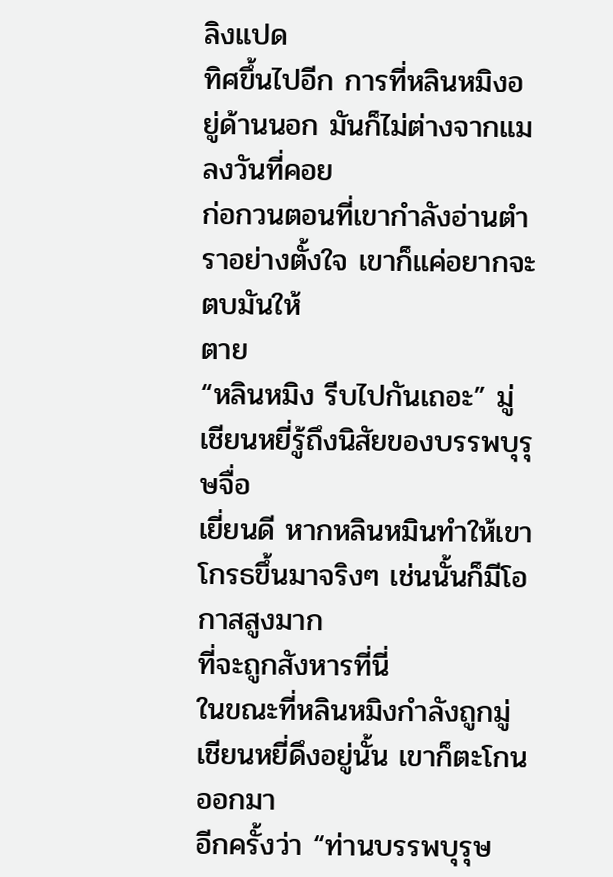ลิงแปด
ทิศขึ้นไปอีก การที่หลินหมิงอยู่ด้านนอก มันก็ไม่ต่างจากแมลงวันที่คอย
ก่อกวนตอนที่เขากำลังอ่านตำราอย่างตั้งใจ เขาก็แค่อยากจะตบมันให้
ตาย
“หลินหมิง รีบไปกันเถอะ” มู่เชียนหยี่รู้ถึงนิสัยของบรรพบุรุษจื่อ
เยี่ยนดี หากหลินหมินทำให้เขาโกรธขึ้นมาจริงๆ เช่นนั้นก็มีโอกาสสูงมาก
ที่จะถูกสังหารที่นี่
ในขณะที่หลินหมิงกำลังถูกมู่เชียนหยี่ดึงอยู่นั้น เขาก็ตะโกนออกมา
อีกครั้งว่า “ท่านบรรพบุรุษ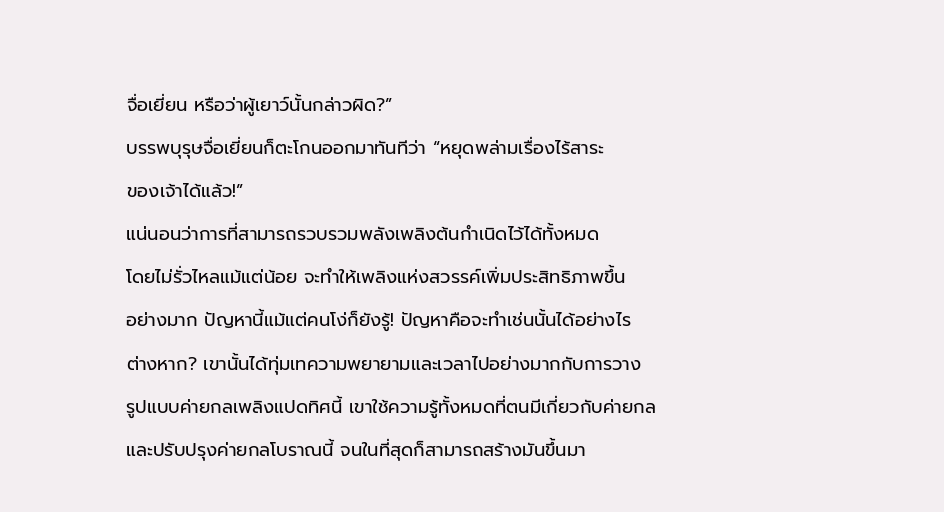จื่อเยี่ยน หรือว่าผู้เยาว์นั้นกล่าวผิด?”
บรรพบุรุษจื่อเยี่ยนก็ตะโกนออกมาทันทีว่า “หยุดพล่ามเรื่องไร้สาระ
ของเจ้าได้แล้ว!”
แน่นอนว่าการที่สามารถรวบรวมพลังเพลิงต้นกำเนิดไว้ได้ทั้งหมด
โดยไม่รั่วไหลแม้แต่น้อย จะทำให้เพลิงแห่งสวรรค์เพิ่มประสิทธิภาพขึ้น
อย่างมาก ปัญหานี้แม้แต่คนโง่ก็ยังรู้! ปัญหาคือจะทำเช่นนั้นได้อย่างไร
ต่างหาก? เขานั้นได้ทุ่มเทความพยายามและเวลาไปอย่างมากกับการวาง
รูปแบบค่ายกลเพลิงแปดทิศนี้ เขาใช้ความรู้ทั้งหมดที่ตนมีเกี่ยวกับค่ายกล
และปรับปรุงค่ายกลโบราณนี้ จนในที่สุดก็สามารถสร้างมันขึ้นมา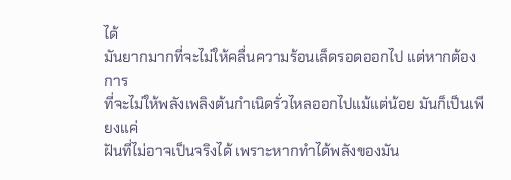ได้
มันยากมากที่จะไม่ให้คลื่นความร้อนเล็ดรอดออกไป แต่หากต้องการ
ที่จะไม่ให้พลังเพลิงต้นกำเนิดรั่วไหลออกไปแม้แต่น้อย มันก็เป็นเพียงแค่
ฝันที่ไม่อาจเป็นจริงได้ เพราะหากทำได้พลังของมัน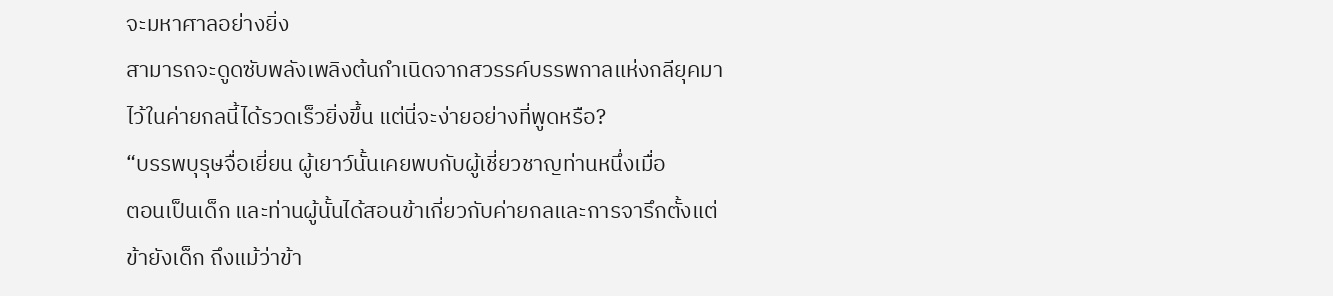จะมหาศาลอย่างยิ่ง
สามารถจะดูดซับพลังเพลิงต้นกำเนิดจากสวรรค์บรรพกาลแห่งกลียุคมา
ไว้ในค่ายกลนี้ได้รวดเร็วยิ่งขึ้น แต่นี่จะง่ายอย่างที่พูดหรือ?
“บรรพบุรุษจื่อเยี่ยน ผู้เยาว์นั้นเคยพบกับผู้เชี่ยวชาญท่านหนึ่งเมื่อ
ตอนเป็นเด็ก และท่านผู้นั้นได้สอนข้าเกี่ยวกับค่ายกลและการจารึกตั้งแต่
ข้ายังเด็ก ถึงแม้ว่าข้า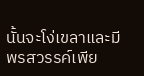นั้นจะโง่เขลาและมีพรสวรรค์เพีย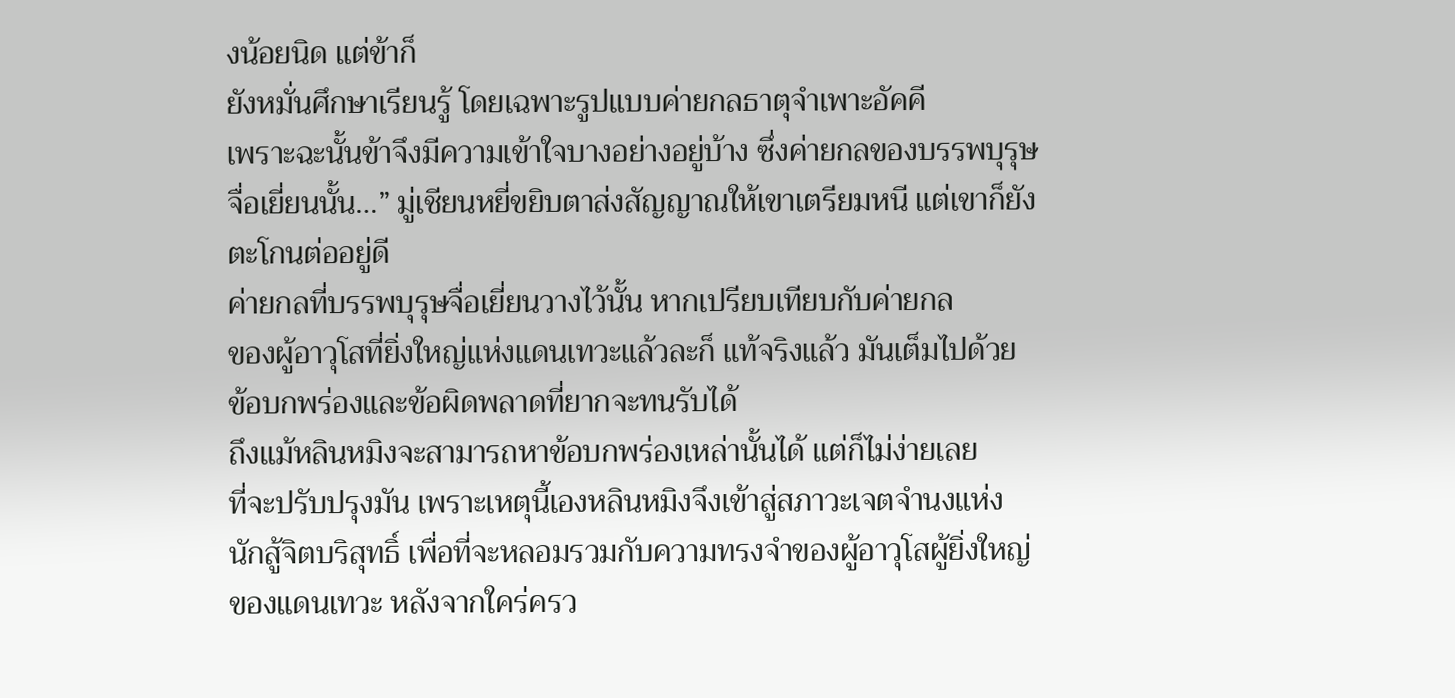งน้อยนิด แต่ข้าก็
ยังหมั่นศึกษาเรียนรู้ โดยเฉพาะรูปแบบค่ายกลธาตุจำเพาะอัคคี
เพราะฉะนั้นข้าจึงมีความเข้าใจบางอย่างอยู่บ้าง ซึ่งค่ายกลของบรรพบุรุษ
จื่อเยี่ยนนั้น…” มู่เชียนหยี่ขยิบตาส่งสัญญาณให้เขาเตรียมหนี แต่เขาก็ยัง
ตะโกนต่ออยู่ดี
ค่ายกลที่บรรพบุรุษจื่อเยี่ยนวางไว้นั้น หากเปรียบเทียบกับค่ายกล
ของผู้อาวุโสที่ยิ่งใหญ่แห่งแดนเทวะแล้วละก็ แท้จริงแล้ว มันเต็มไปด้วย
ข้อบกพร่องและข้อผิดพลาดที่ยากจะทนรับได้
ถึงแม้หลินหมิงจะสามารถหาข้อบกพร่องเหล่านั้นได้ แต่ก็ไม่ง่ายเลย
ที่จะปรับปรุงมัน เพราะเหตุนี้เองหลินหมิงจึงเข้าสู่สภาวะเจตจำนงแห่ง
นักสู้จิตบริสุทธิ์ เพื่อที่จะหลอมรวมกับความทรงจำของผู้อาวุโสผู้ยิ่งใหญ่
ของแดนเทวะ หลังจากใคร่ครว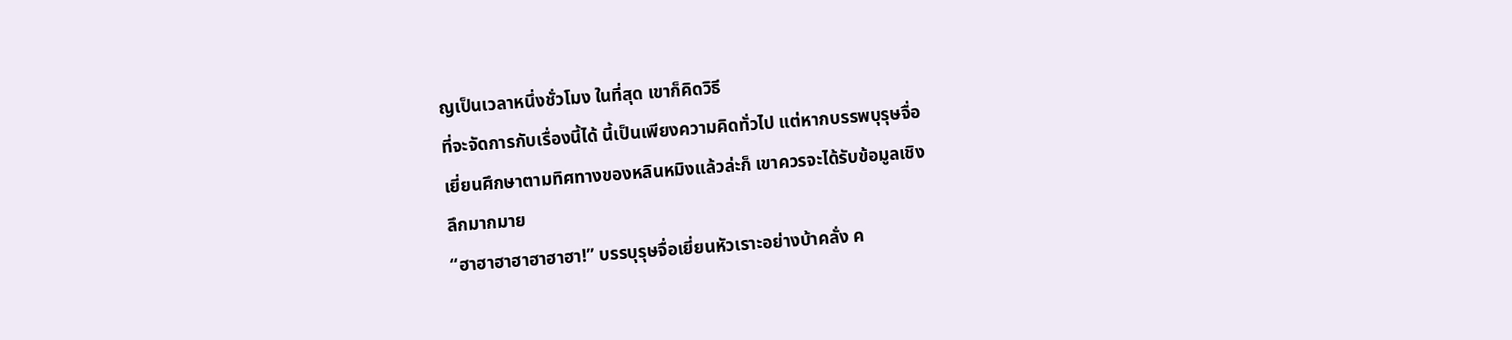ญเป็นเวลาหนึ่งชั่วโมง ในที่สุด เขาก็คิดวิธี
ที่จะจัดการกับเรื่องนี้ได้ นี้เป็นเพียงความคิดทั่วไป แต่หากบรรพบุรุษจื่อ
เยี่ยนศึกษาตามทิศทางของหลินหมิงแล้วล่ะก็ เขาควรจะได้รับข้อมูลเชิง
ลึกมากมาย
“ฮาฮาฮาฮาฮาฮาฮา!” บรรบุรุษจื่อเยี่ยนหัวเราะอย่างบ้าคลั่ง ค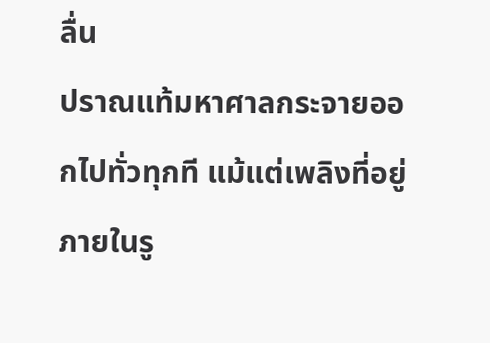ลื่น
ปราณแท้มหาศาลกระจายออกไปทั่วทุกที แม้แต่เพลิงที่อยู่ภายในรู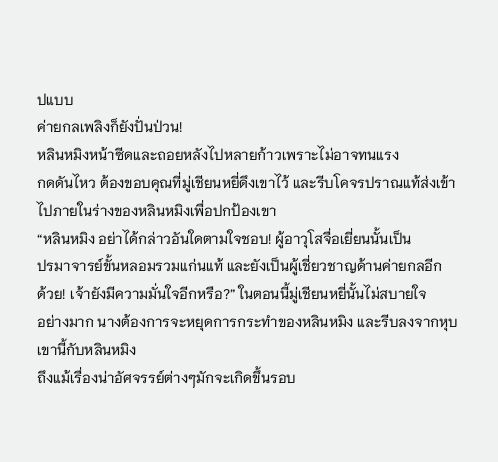ปแบบ
ค่ายกลเพลิงก็ยังปั่นป่วน!
หลินหมิงหน้าซีดและถอยหลังไปหลายก้าวเพราะไม่อาจทนแรง
กดดันไหว ต้องขอบคุณที่มู่เชียนหยี่ดึงเขาไว้ และรีบโคจรปราณแท้ส่งเข้า
ไปภายในร่างของหลินหมิงเพื่อปกป้องเขา
“หลินหมิง อย่าได้กล่าวอันใดตามใจชอบ! ผู้อาวุโสจื่อเยี่ยนนั้นเป็น
ปรมาจารย์ขั้นหลอมรวมแก่นแท้ และยังเป็นผู้เชี่ยวชาญด้านค่ายกลอีก
ด้วย! เจ้ายังมีความมั่นใจอีกหรือ?” ในตอนนี้มู่เชียนหยี่นั้นไม่สบายใจ
อย่างมาก นางต้องการจะหยุดการกระทำของหลินหมิง และรีบลงจากหุบ
เขานี้กับหลินหมิง
ถึงแม้เรื่องน่าอัศจรรย์ต่างๆมักจะเกิดขึ้นรอบ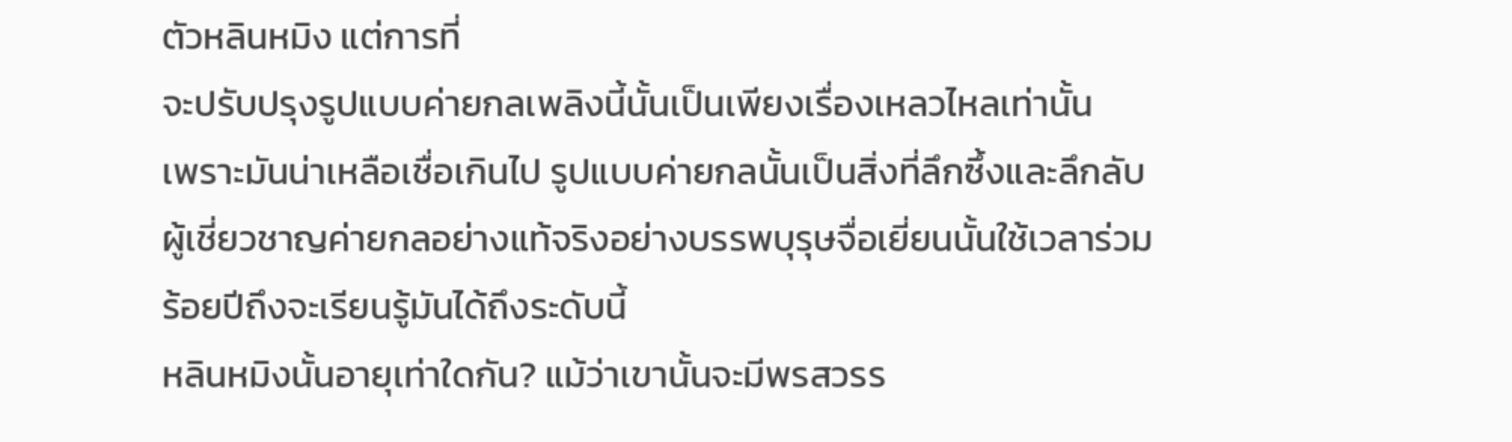ตัวหลินหมิง แต่การที่
จะปรับปรุงรูปแบบค่ายกลเพลิงนี้นั้นเป็นเพียงเรื่องเหลวไหลเท่านั้น
เพราะมันน่าเหลือเชื่อเกินไป รูปแบบค่ายกลนั้นเป็นสิ่งที่ลึกซึ้งและลึกลับ
ผู้เชี่ยวชาญค่ายกลอย่างแท้จริงอย่างบรรพบุรุษจื่อเยี่ยนนั้นใช้เวลาร่วม
ร้อยปีถึงจะเรียนรู้มันได้ถึงระดับนี้
หลินหมิงนั้นอายุเท่าใดกัน? แม้ว่าเขานั้นจะมีพรสวรร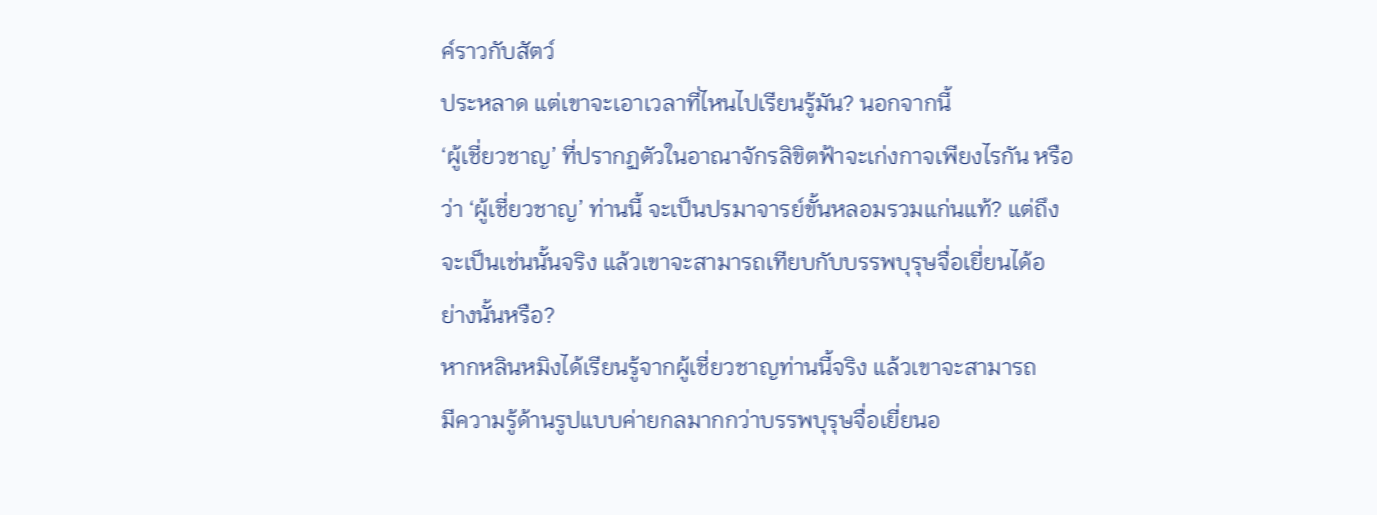ค์ราวกับสัตว์
ประหลาด แต่เขาจะเอาเวลาที่ไหนไปเรียนรู้มัน? นอกจากนี้
‘ผู้เชี่ยวชาญ’ ที่ปรากฏตัวในอาณาจักรลิขิตฟ้าจะเก่งกาจเพียงไรกัน หรือ
ว่า ‘ผู้เชี่ยวชาญ’ ท่านนี้ จะเป็นปรมาจารย์ขั้นหลอมรวมแก่นแท้? แต่ถึง
จะเป็นเช่นนั้นจริง แล้วเขาจะสามารถเทียบกับบรรพบุรุษจื่อเยี่ยนได้อ
ย่างนั้นหรือ?
หากหลินหมิงได้เรียนรู้จากผู้เชี่ยวชาญท่านนี้จริง แล้วเขาจะสามารถ
มีความรู้ด้านรูปแบบค่ายกลมากกว่าบรรพบุรุษจื่อเยี่ยนอ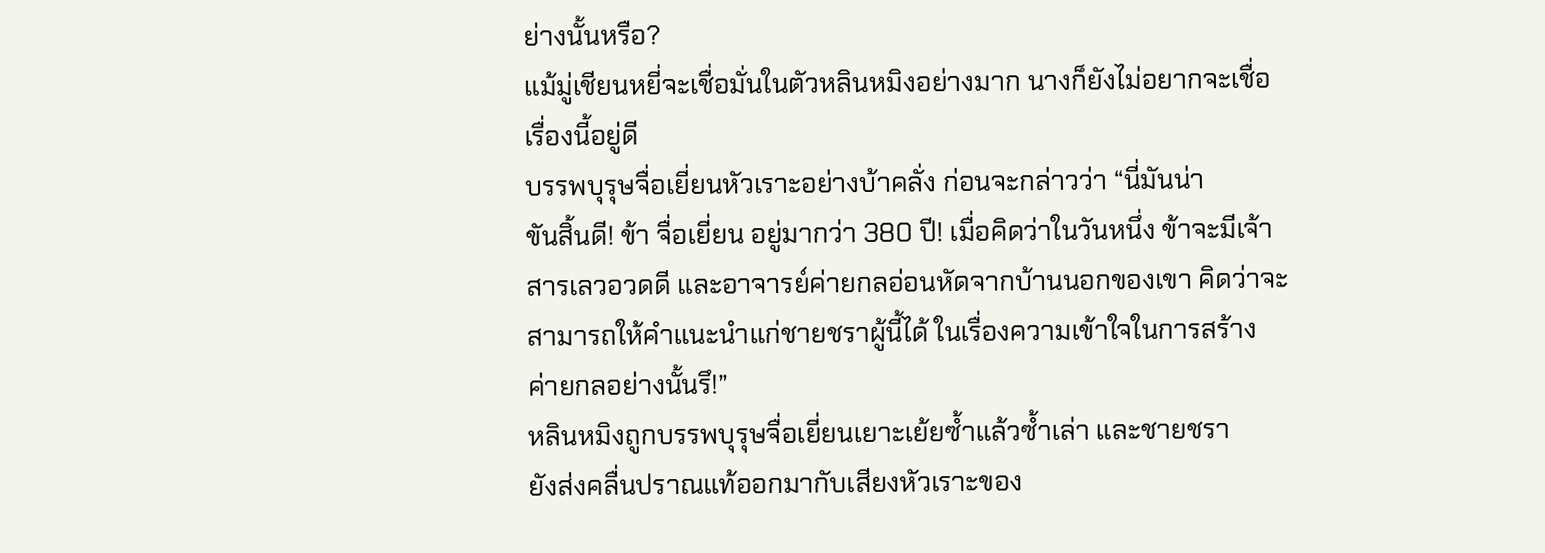ย่างนั้นหรือ?
แม้มู่เชียนหยี่จะเชื่อมั่นในตัวหลินหมิงอย่างมาก นางก็ยังไม่อยากจะเชื่อ
เรื่องนี้อยู่ดี
บรรพบุรุษจื่อเยี่ยนหัวเราะอย่างบ้าคลั่ง ก่อนจะกล่าวว่า “นี่มันน่า
ขันสิ้นดี! ข้า จื่อเยี่ยน อยู่มากว่า 380 ปี! เมื่อคิดว่าในวันหนึ่ง ข้าจะมีเจ้า
สารเลวอวดดี และอาจารย์ค่ายกลอ่อนหัดจากบ้านนอกของเขา คิดว่าจะ
สามารถให้คำแนะนำแก่ชายชราผู้นี้ได้ ในเรื่องความเข้าใจในการสร้าง
ค่ายกลอย่างนั้นรึ!”
หลินหมิงถูกบรรพบุรุษจื่อเยี่ยนเยาะเย้ยซ้ำแล้วซ้ำเล่า และชายชรา
ยังส่งคลื่นปราณแท้ออกมากับเสียงหัวเราะของ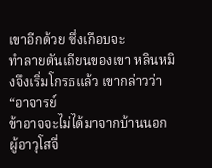เขาอีกด้วย ซึ่งเกือบจะ
ทำลายตันเถียนของเขา หลินหมิงจึงเริ่มโกรธแล้ว เขากล่าวว่า “อาจารย์
ข้าอาจจะไม่ได้มาจากบ้านนอก ผู้อาวุโสจื่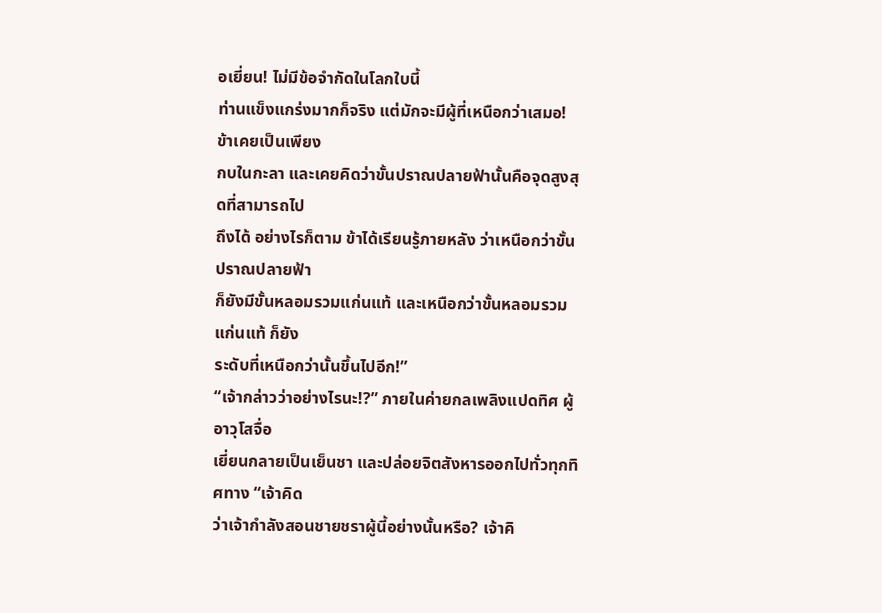อเยี่ยน! ไม่มีข้อจำกัดในโลกใบนี้
ท่านแข็งแกร่งมากก็จริง แต่มักจะมีผู้ที่เหนือกว่าเสมอ! ข้าเคยเป็นเพียง
กบในกะลา และเคยคิดว่าขั้นปราณปลายฟ้านั้นคือจุดสูงสุดที่สามารถไป
ถึงได้ อย่างไรก็ตาม ข้าได้เรียนรู้ภายหลัง ว่าเหนือกว่าขั้นปราณปลายฟ้า
ก็ยังมีขั้นหลอมรวมแก่นแท้ และเหนือกว่าขั้นหลอมรวมแก่นแท้ ก็ยัง
ระดับที่เหนือกว่านั้นขึ้นไปอีก!”
“เจ้ากล่าวว่าอย่างไรนะ!?” ภายในค่ายกลเพลิงแปดทิศ ผู้อาวุโสจื่อ
เยี่ยนกลายเป็นเย็นชา และปล่อยจิตสังหารออกไปทั่วทุกทิศทาง “เจ้าคิด
ว่าเจ้ากำลังสอนชายชราผู้นี้อย่างนั้นหรือ? เจ้าคิ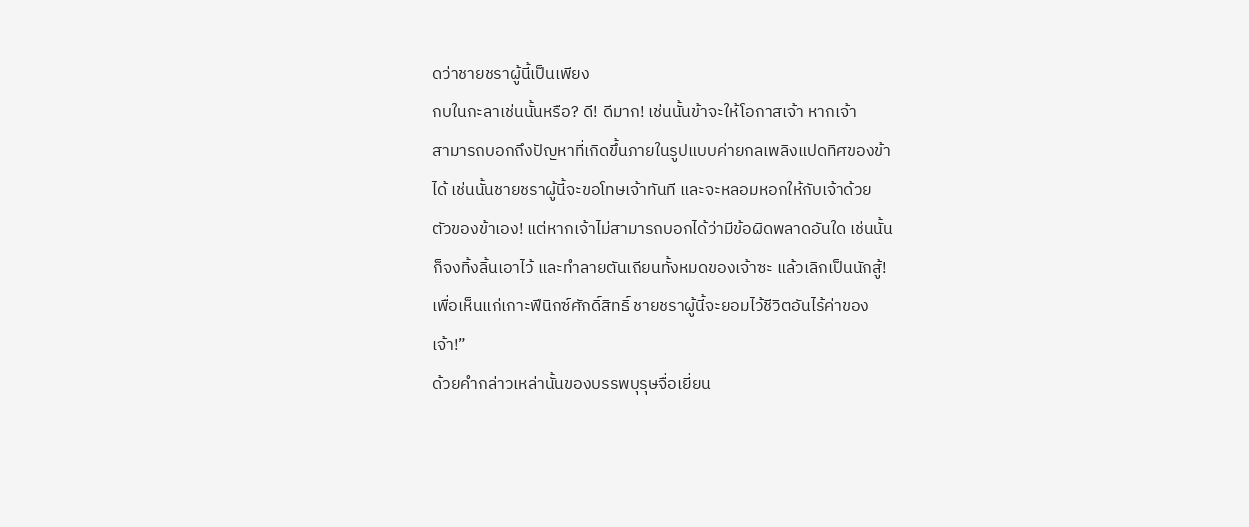ดว่าชายชราผู้นี้เป็นเพียง
กบในกะลาเช่นนั้นหรือ? ดี! ดีมาก! เช่นนั้นข้าจะให้โอกาสเจ้า หากเจ้า
สามารถบอกถึงปัญหาที่เกิดขึ้นภายในรูปแบบค่ายกลเพลิงแปดทิศของข้า
ได้ เช่นนั้นชายชราผู้นี้จะขอโทษเจ้าทันที และจะหลอมหอกให้กับเจ้าด้วย
ตัวของข้าเอง! แต่หากเจ้าไม่สามารถบอกได้ว่ามีข้อผิดพลาดอันใด เช่นนั้น
ก็จงทิ้งลิ้นเอาไว้ และทำลายตันเถียนทั้งหมดของเจ้าซะ แล้วเลิกเป็นนักสู้!
เพื่อเห็นแก่เกาะฟีนิกซ์ศักดิ์สิทธิ์ ชายชราผู้นี้จะยอมไว้ชีวิตอันไร้ค่าของ
เจ้า!”
ด้วยคำกล่าวเหล่านั้นของบรรพบุรุษจื่อเยี่ยน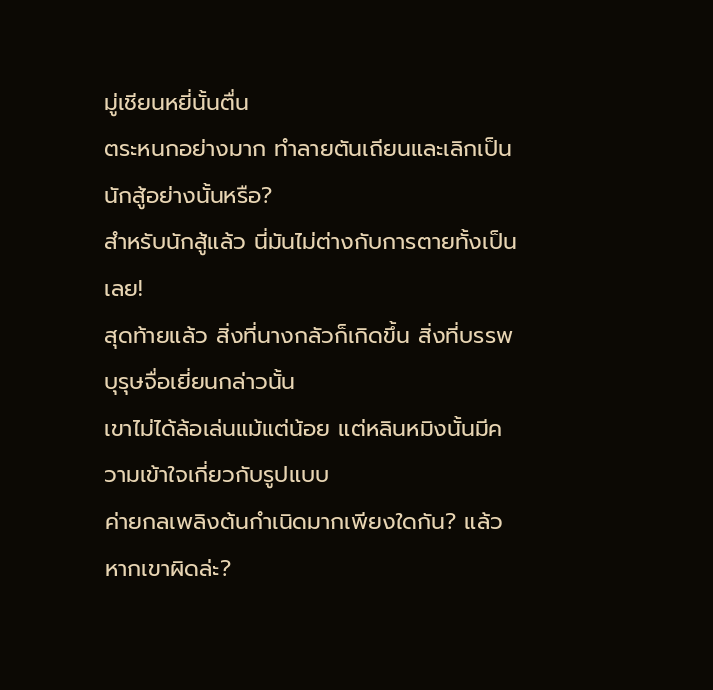มู่เชียนหยี่นั้นตื่น
ตระหนกอย่างมาก ทำลายตันเถียนและเลิกเป็นนักสู้อย่างนั้นหรือ?
สำหรับนักสู้แล้ว นี่มันไม่ต่างกับการตายทั้งเป็นเลย!
สุดท้ายแล้ว สิ่งที่นางกลัวก็เกิดขึ้น สิ่งที่บรรพบุรุษจื่อเยี่ยนกล่าวนั้น
เขาไม่ได้ล้อเล่นแม้แต่น้อย แต่หลินหมิงนั้นมีความเข้าใจเกี่ยวกับรูปแบบ
ค่ายกลเพลิงต้นกำเนิดมากเพียงใดกัน? แล้วหากเขาผิดล่ะ?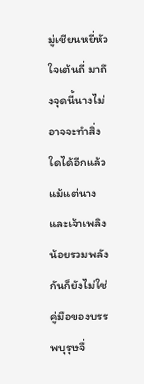มู่เชียนหยี่หัวใจเต้นถี่ มาถึงจุดนี้นางไม่อาจจะทำสิ่งใดได้อีกแล้ว
แม้แต่นางและเจ้าเพลิงน้อยรวมพลังกันก็ยังไม่ใช่คู่มือของบรรพบุรุษจื่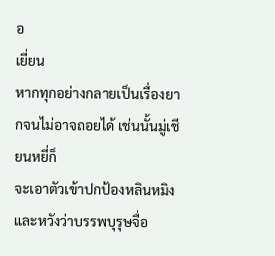อ
เยี่ยน
หากทุกอย่างกลายเป็นเรื่องยากจนไม่อาจถอยได้ เช่นนั้นมู่เชียนหยี่ก็
จะเอาตัวเข้าปกป้องหลินหมิง และหวังว่าบรรพบุรุษจื่อ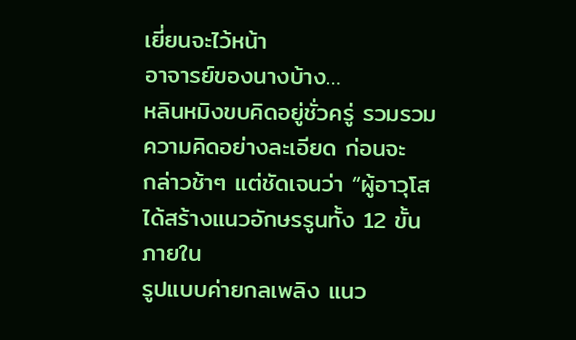เยี่ยนจะไว้หน้า
อาจารย์ของนางบ้าง…
หลินหมิงขบคิดอยู่ชั่วครู่ รวมรวมความคิดอย่างละเอียด ก่อนจะ
กล่าวช้าๆ แต่ชัดเจนว่า “ผู้อาวุโสได้สร้างแนวอักษรรูนทั้ง 12 ขั้น ภายใน
รูปแบบค่ายกลเพลิง แนว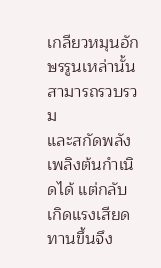เกลียวหมุนอักษรรูนเหล่านั้นสามารถรวบรวม
และสกัดพลังเพลิงต้นกำเนิดได้ แต่กลับเกิดแรงเสียดทานขึ้นจึง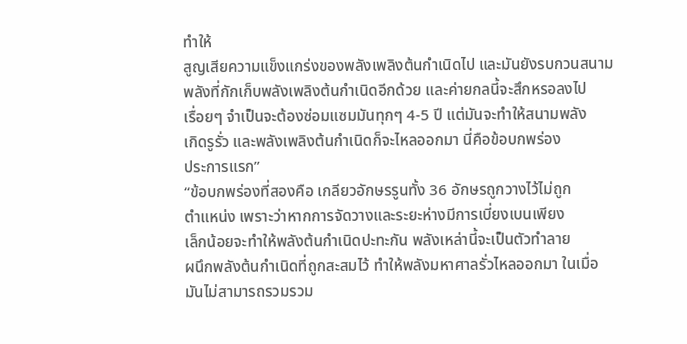ทำให้
สูญเสียความแข็งแกร่งของพลังเพลิงต้นกำเนิดไป และมันยังรบกวนสนาม
พลังที่กักเก็บพลังเพลิงต้นกำเนิดอีกด้วย และค่ายกลนี้จะสึกหรอลงไป
เรื่อยๆ จำเป็นจะต้องซ่อมแซมมันทุกๆ 4-5 ปี แต่มันจะทำให้สนามพลัง
เกิดรูรั่ว และพลังเพลิงต้นกำเนิดก็จะไหลออกมา นี่คือข้อบกพร่อง
ประการแรก”
“ข้อบกพร่องที่สองคือ เกลียวอักษรรูนทั้ง 36 อักษรถูกวางไว้ไม่ถูก
ตำแหน่ง เพราะว่าหากการจัดวางและระยะห่างมีการเบี่ยงเบนเพียง
เล็กน้อยจะทำให้พลังต้นกำเนิดปะทะกัน พลังเหล่านี้จะเป็นตัวทำลาย
ผนึกพลังต้นกำเนิดที่ถูกสะสมไว้ ทำให้พลังมหาศาลรั่วไหลออกมา ในเมื่อ
มันไม่สามารถรวมรวม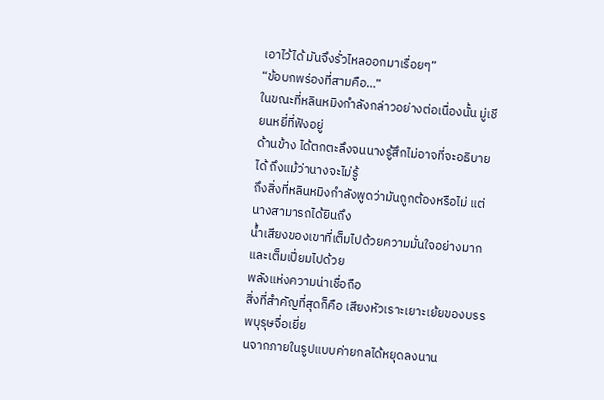เอาไว้ได้ มันจึงรั่วไหลออกมาเรื่อยๆ”
“ข้อบกพร่องที่สามคือ…”
ในขณะที่หลินหมิงกำลังกล่าวอย่างต่อเนื่องนั้น มู่เชียนหยี่ที่ฟังอยู่
ด้านข้าง ได้ตกตะลึงจนนางรู้สึกไม่อาจที่จะอธิบายได้ ถึงแม้ว่านางจะไม่รู้
ถึงสิ่งที่หลินหมิงกำลังพูดว่ามันถูกต้องหรือไม่ แต่นางสามารถได้ยินถึง
น้ำเสียงของเขาที่เต็มไปด้วยความมั่นใจอย่างมาก และเต็มเปี่ยมไปด้วย
พลังแห่งความน่าเชื่อถือ
สิ่งที่สำคัญที่สุดก็คือ เสียงหัวเราะเยาะเย้ยของบรรพบุรุษจื่อเยี่ย
นจากภายในรูปแบบค่ายกลได้หยุดลงนาน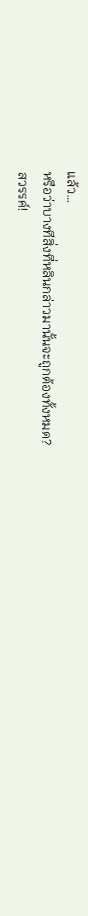แล้ว…
หรือว่าบางทีสิ่งที่หลินกล่าวมานั้นจะถูกต้องทั้งหมด?
สวรรค์!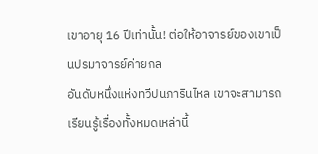เขาอายุ 16 ปีเท่านั้น! ต่อให้อาจารย์ของเขาเป็นปรมาจารย์ค่ายกล
อันดับหนึ่งแห่งทวีปนภารินไหล เขาจะสามารถเรียนรู้เรื่องทั้งหมดเหล่านี้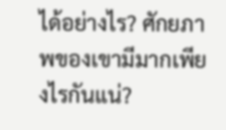ได้อย่างไร? ศักยภาพของเขามีมากเพียงไรกันแน่?